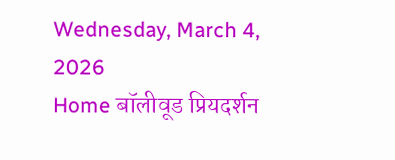Wednesday, March 4, 2026
Home बॉलीवूड प्रियदर्शन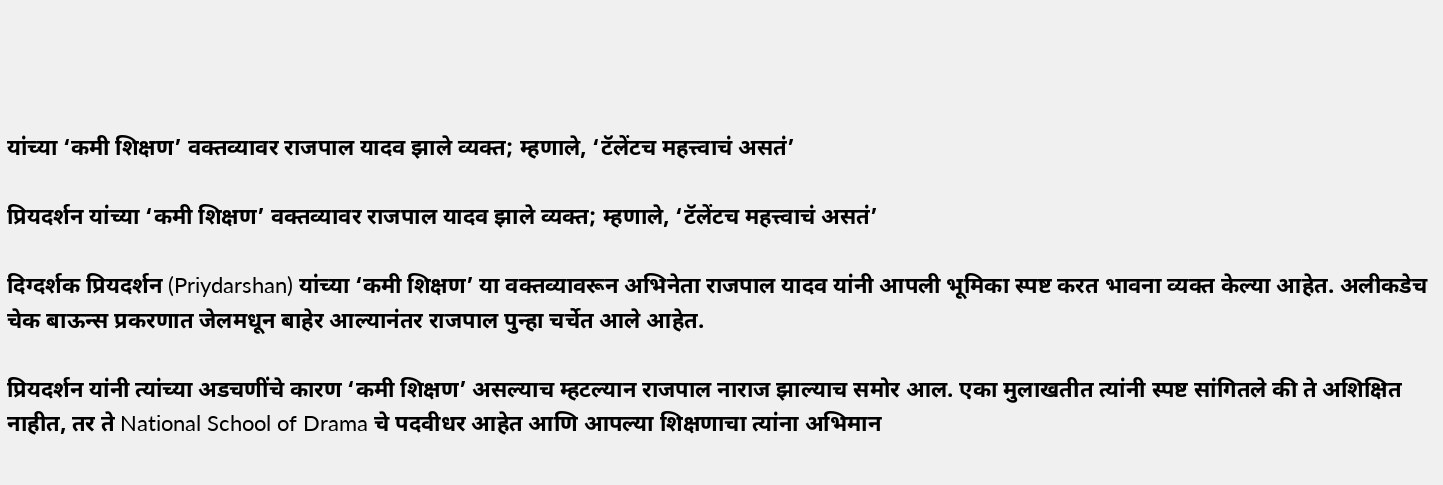यांच्या ‘कमी शिक्षण’ वक्तव्यावर राजपाल यादव झाले व्यक्त; म्हणाले, ‘टॅलेंटच महत्त्वाचं असतं’

प्रियदर्शन यांच्या ‘कमी शिक्षण’ वक्तव्यावर राजपाल यादव झाले व्यक्त; म्हणाले, ‘टॅलेंटच महत्त्वाचं असतं’

दिग्दर्शक प्रियदर्शन (Priydarshan) यांच्या ‘कमी शिक्षण’ या वक्तव्यावरून अभिनेता राजपाल यादव यांनी आपली भूमिका स्पष्ट करत भावना व्यक्त केल्या आहेत. अलीकडेच चेक बाऊन्स प्रकरणात जेलमधून बाहेर आल्यानंतर राजपाल पुन्हा चर्चेत आले आहेत.

प्रियदर्शन यांनी त्यांच्या अडचणींचे कारण ‘कमी शिक्षण’ असल्याच म्हटल्यान राजपाल नाराज झाल्याच समोर आल. एका मुलाखतीत त्यांनी स्पष्ट सांगितले की ते अशिक्षित नाहीत, तर ते National School of Drama चे पदवीधर आहेत आणि आपल्या शिक्षणाचा त्यांना अभिमान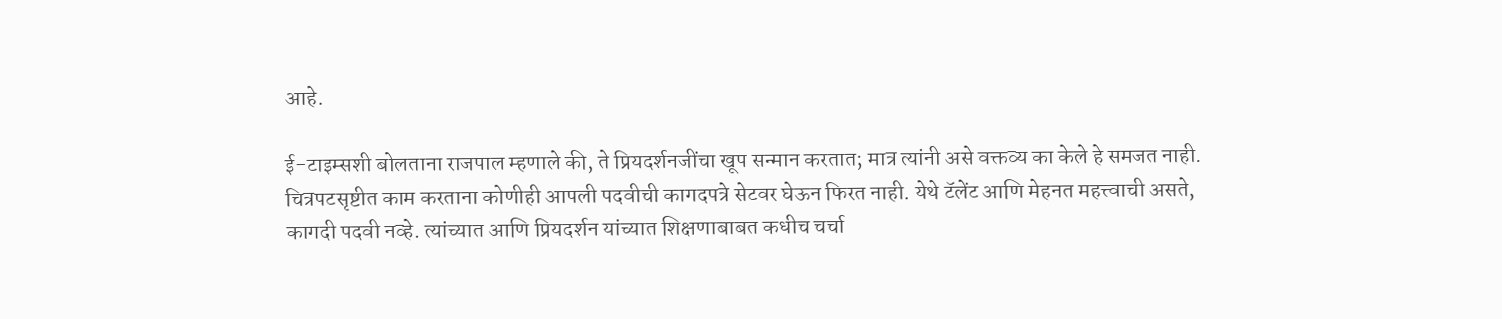आहे.

ई-टाइम्सशी बोलताना राजपाल म्हणाले की, ते प्रियदर्शनजींचा खूप सन्मान करतात; मात्र त्यांनी असे वक्तव्य का केले हे समजत नाही. चित्रपटसृष्टीत काम करताना कोणीही आपली पदवीची कागदपत्रे सेटवर घेऊन फिरत नाही. येथे टॅलेंट आणि मेहनत महत्त्वाची असते, कागदी पदवी नव्हे. त्यांच्यात आणि प्रियदर्शन यांच्यात शिक्षणाबाबत कधीच चर्चा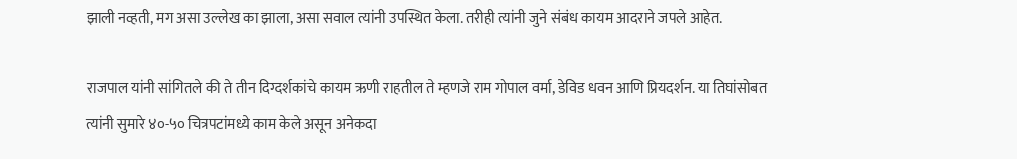झाली नव्हती, मग असा उल्लेख का झाला, असा सवाल त्यांनी उपस्थित केला. तरीही त्यांनी जुने संबंध कायम आदराने जपले आहेत.

राजपाल यांनी सांगितले की ते तीन दिग्दर्शकांचे कायम ऋणी राहतील ते म्हणजे राम गोपाल वर्मा, डेविड धवन आणि प्रियदर्शन. या तिघांसोबत त्यांनी सुमारे ४०-५० चित्रपटांमध्ये काम केले असून अनेकदा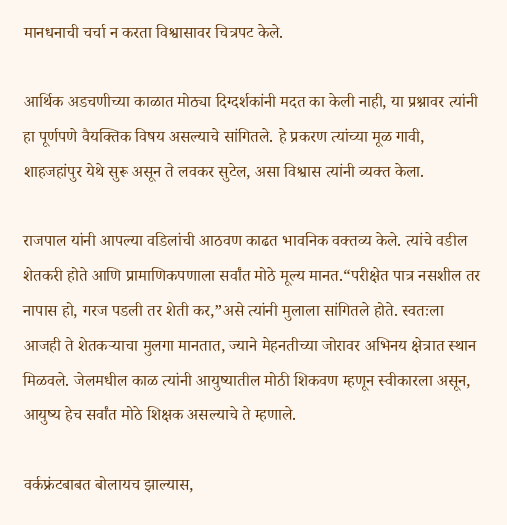मानधनाची चर्चा न करता विश्वासावर चित्रपट केले.

आर्थिक अडचणीच्या काळात मोठ्या दिग्दर्शकांनी मदत का केली नाही, या प्रश्नावर त्यांनी हा पूर्णपणे वैयक्तिक विषय असल्याचे सांगितले. हे प्रकरण त्यांच्या मूळ गावी, शाहजहांपुर येथे सुरू असून ते लवकर सुटेल, असा विश्वास त्यांनी व्यक्त केला.

राजपाल यांनी आपल्या वडिलांची आठवण काढत भावनिक वक्तव्य केले. त्यांचे वडील शेतकरी होते आणि प्रामाणिकपणाला सर्वांत मोठे मूल्य मानत.“परीक्षेत पात्र नसशील तर नापास हो, गरज पडली तर शेती कर,”असे त्यांनी मुलाला सांगितले होते. स्वतःला आजही ते शेतकऱ्याचा मुलगा मानतात, ज्याने मेहनतीच्या जोरावर अभिनय क्षेत्रात स्थान मिळवले. जेलमधील काळ त्यांनी आयुष्यातील मोठी शिकवण म्हणून स्वीकारला असून, आयुष्य हेच सर्वांत मोठे शिक्षक असल्याचे ते म्हणाले.

वर्कफ्रंटबाबत बोलायच झाल्यास,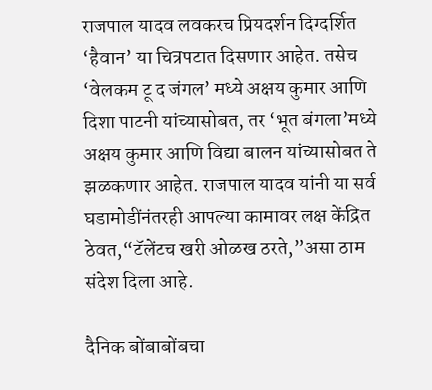राजपाल यादव लवकरच प्रियदर्शन दिग्दर्शित ‘हैवान’ या चित्रपटात दिसणार आहेत. तसेच ‘वेलकम टू द जंगल’ मध्ये अक्षय कुमार आणि दिशा पाटनी यांच्यासोबत, तर ‘भूत बंगला’मध्ये अक्षय कुमार आणि विद्या बालन यांच्यासोबत ते झळकणार आहेत. राजपाल यादव यांनी या सर्व घडामोडींनंतरही आपल्या कामावर लक्ष केंद्रित ठेवत,“टॅलेंटच खरी ओळख ठरते,”असा ठाम संदेश दिला आहे.

दैनिक बोंबाबोंबचा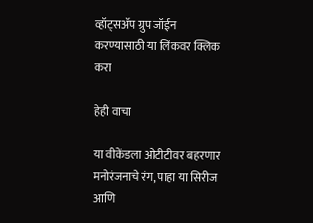व्हॉट्सॲप ग्रुप जॉईन करण्यासाठी या लिंकवर क्लिक करा

हेही वाचा

या वीकेंडला ओटीटीवर बहरणार मनोरंजनाचे रंग, पाहा या सिरीज आणि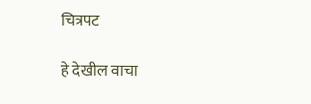चित्रपट

हे देखील वाचा